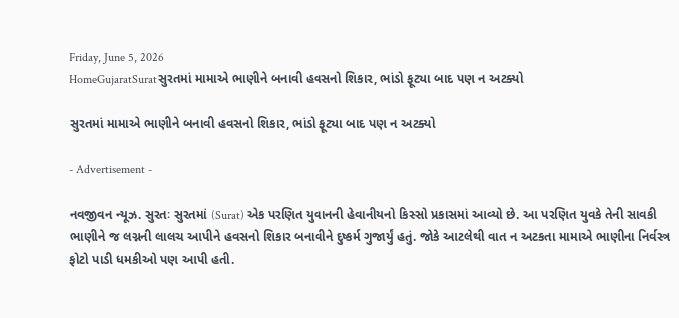Friday, June 5, 2026
HomeGujaratSuratસુરતમાં મામાએ ભાણીને બનાવી હવસનો શિકાર, ભાંડો ફૂટ્યા બાદ પણ ન અટક્યો

સુરતમાં મામાએ ભાણીને બનાવી હવસનો શિકાર, ભાંડો ફૂટ્યા બાદ પણ ન અટક્યો

- Advertisement -

નવજીવન ન્યૂઝ. સુરતઃ સુરતમાં (Surat) એક પરણિત યુવાનની હેવાનીયનો કિસ્સો પ્રકાસમાં આવ્યો છે. આ પરણિત યુવકે તેની સાવકી ભાણીને જ લગ્નની લાલચ આપીને હવસનો શિકાર બનાવીને દુષ્કર્મ ગુજાર્યું હતું. જોકે આટલેથી વાત ન અટકતા મામાએ ભાણીના નિર્વસ્ત્ર ફોટો પાડી ધમકીઓ પણ આપી હતી.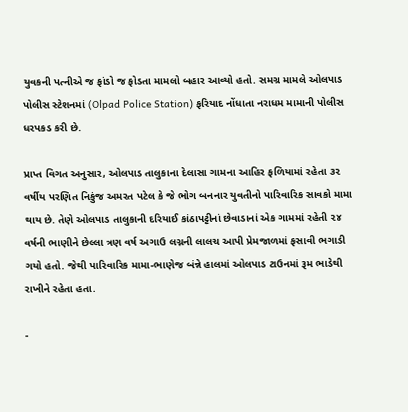યુવકની પત્નીએ જ ફાંડો જ ફોડતા મામલો બહાર આવ્યો હતો. સમગ્ર મામલે ઓલપાડ પોલીસ સ્ટેશનમાં (Olpad Police Station) ફરિયાદ નોંધાતા નરાધમ મામાની પોલીસ ધરપકડ કરી છે.

પ્રાપ્ત વિગત અનુસાર, ઓલપાડ તાલુકાના દેલાસા ગામના આહિર ફળિયામાં રહેતા ૩૨ વર્ષીય પરણિત નિકુંજ અમરત પટેલ કે જે ભોગ બનનાર યુવતીનો પારિવારિક સાવકો મામા થાય છે. તેણે ઓલપાડ તાલુકાની દરિયાઈ કાંઠાપટ્ટીનાં છેવાડાનાં એક ગામમાં રહેતી ૨૪ વર્ષની ભાણીને છેલ્લા ત્રણ વર્ષ અગાઉ લગ્નની લાલચ આપી પ્રેમજાળમાં ફસાવી ભગાડી ગયો હતો. જેથી પારિવારિક મામા-ભાણેજ બંન્ને હાલમાં ઓલપાડ ટાઉનમાં રૂમ ભાડેથી રાખીને રહેતા હતા.

-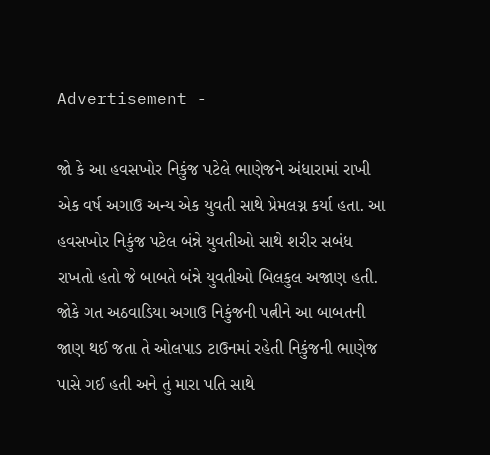Advertisement -

જો કે આ હવસખોર નિકુંજ પટેલે ભાણેજને અંધારામાં રાખી એક વર્ષ અગાઉ અન્ય એક યુવતી સાથે પ્રેમલગ્ન કર્યા હતા. આ હવસખોર નિકુંજ પટેલ બંન્ને યુવતીઓ સાથે શરીર સબંધ રાખતો હતો જે બાબતે બંન્ને યુવતીઓ બિલકુલ અજાણ હતી. જોકે ગત અઠવાડિયા અગાઉ નિકુંજની પત્નીને આ બાબતની જાણ થઈ જતા તે ઓલપાડ ટાઉનમાં રહેતી નિકુંજની ભાણેજ પાસે ગઈ હતી અને તું મારા પતિ સાથે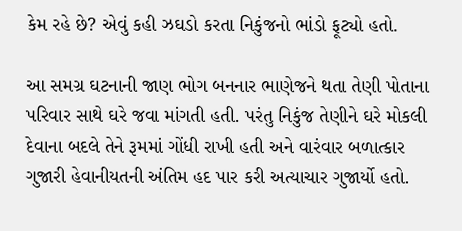કેમ રહે છે? એવું કહી ઝઘડો કરતા નિકુંજનો ભાંડો ફૂટ્યો હતો.

આ સમગ્ર ઘટનાની જાણ ભોગ બનનાર ભાણેજને થતા તેણી પોતાના પરિવાર સાથે ઘરે જવા માંગતી હતી. પરંતુ નિકુંજ તેણીને ઘરે મોકલી દેવાના બદલે તેને રૂમમાં ગોંધી રાખી હતી અને વારંવાર બળાત્કાર ગુજારી હેવાનીયતની અંતિમ હદ પાર કરી અત્યાચાર ગુજાર્યો હતો.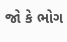જો કે ભોગ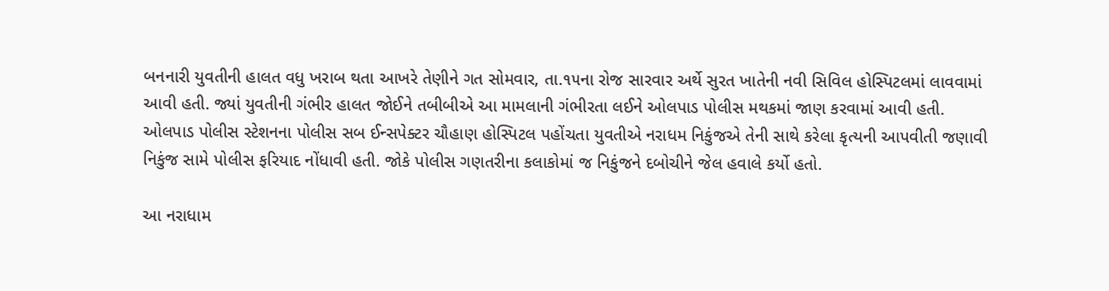બનનારી યુવતીની હાલત વધુ ખરાબ થતા આખરે તેણીને ગત સોમવાર, તા.૧૫ના રોજ સારવાર અર્થે સુરત ખાતેની નવી સિવિલ હોસ્પિટલમાં લાવવામાં આવી હતી. જ્યાં યુવતીની ગંભીર હાલત જોઈને તબીબીએ આ મામલાની ગંભીરતા લઈને ઓલપાડ પોલીસ મથકમાં જાણ કરવામાં આવી હતી. ઓલપાડ પોલીસ સ્ટેશનના પોલીસ સબ ઈન્સપેક્ટર ચૌહાણ હોસ્પિટલ પહોંચતા યુવતીએ નરાધમ નિકુંજએ તેની સાથે કરેલા કૃત્યની આપવીતી જણાવી નિકુંજ સામે પોલીસ ફરિયાદ નોંધાવી હતી. જોકે પોલીસ ગણતરીના કલાકોમાં જ નિકુંજને દબોચીને જેલ હવાલે કર્યો હતો.

આ નરાધામ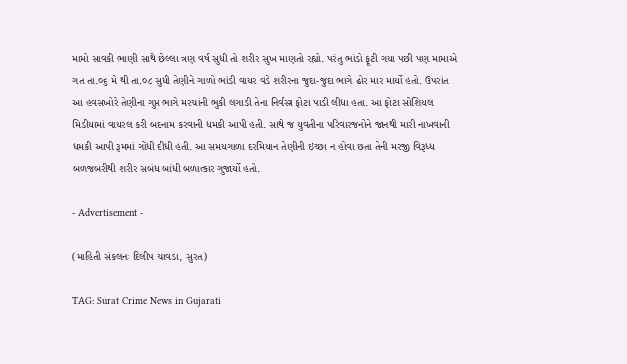મામો સાવકી ભાણી સાથે છેલ્લા ત્રણ વર્ષ સુધી તો શરીર સુખ માણતો રહ્યો. પરંતુ ભાંડો ફૂટી ગયા પછી પણ મામાએ ગત તા.૦૬ મે થી તા.૦૮ સુધી તેણીને ગાળો ભાંડી વાયર વડે શરીરના જુદા-જુદા ભાગે ઢોર માર માર્યો હતો. ઉપરાંત આ હવસખોરે તેણીના ગુપ્ત ભાગે મરચાંની ભુકી લગાડી તેના નિર્વસ્ત્ર ફોટા પાડી લીધા હતા. આ ફોટા સોશિયલ મિડીયામાં વાયરલ કરી બદનામ કરવાની ધમકી આપી હતી. સાથે જ યુવતીના પરિવારજનોને જાનથી મારી નાખવાની ધમકી આપી રૂમમાં ગોંધી દીધી હતી. આ સમયગાળા દરમિયાન તેણીની ઇચ્છા ન હોવા છતા તેની મરજી વિરૂધ્ધ બળજબરીથી શરીર સબંધ બાંધી બળાત્કાર ગુજાર્યો હતો.

- Advertisement -

(માહિતી સંકલનઃ દિલીપ ચાવડા, સુરત)

TAG: Surat Crime News in Gujarati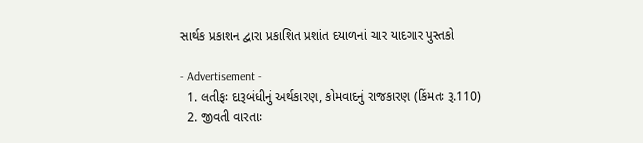સાર્થક પ્રકાશન દ્વારા પ્રકાશિત પ્રશાંત દયાળનાં ચાર યાદગાર પુસ્તકો

- Advertisement -
  1. લતીફઃ દારૂબંધીનું અર્થકારણ, કોમવાદનું રાજકારણ (કિંમતઃ રૂ.110)
  2. જીવતી વારતાઃ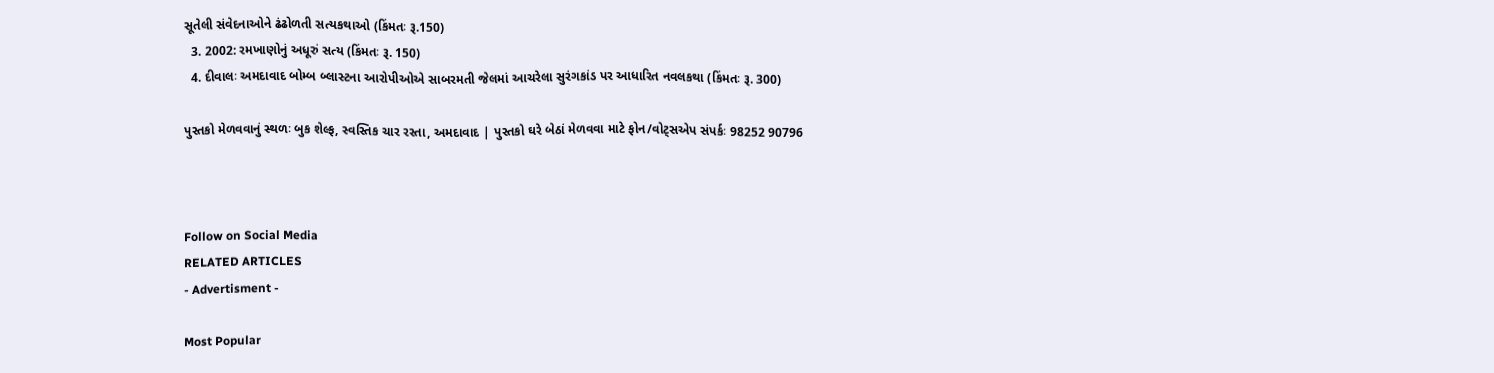સૂતેલી સંવેદનાઓને ઢંઢોળતી સત્યકથાઓ (કિંમતઃ રૂ.150)
  3. 2002: રમખાણોનું અધૂરું સત્ય (કિંમતઃ રૂ. 150)
  4. દીવાલઃ અમદાવાદ બોમ્બ બ્લાસ્ટના આરોપીઓએ સાબરમતી જેલમાં આચરેલા સુરંગકાંડ પર આધારિત નવલકથા (કિંમતઃ રૂ. 300)

પુસ્તકો મેળવવાનું સ્થળઃ બુક શેલ્ફ, સ્વસ્તિક ચાર રસ્તા, અમદાવાદ | પુસ્તકો ઘરે બેઠાં મેળવવા માટે ફોન/વોટ્સએપ સંપર્કઃ 98252 90796



Follow on Social Media
RELATED ARTICLES
- Advertisment -

Most Popular